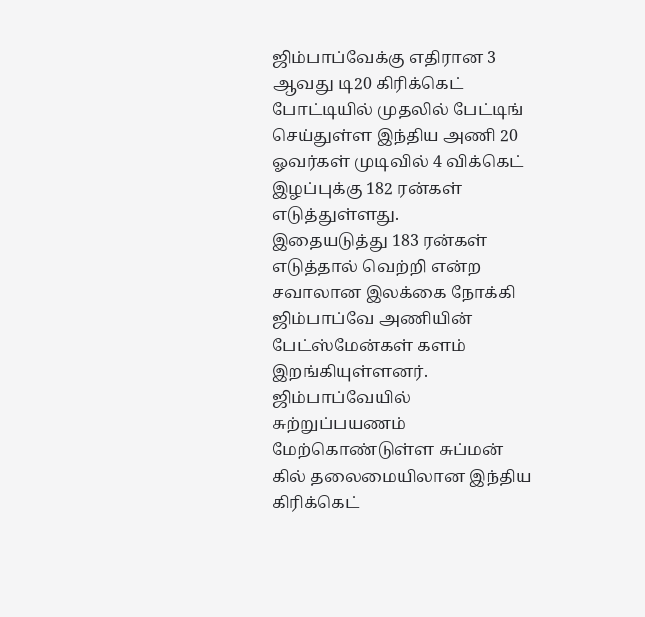ஜிம்பாப்வேக்கு எதிரான 3 ஆவது டி20 கிரிக்கெட் போட்டியில் முதலில் பேட்டிங் செய்துள்ள இந்திய அணி 20 ஓவர்கள் முடிவில் 4 விக்கெட் இழப்புக்கு 182 ரன்கள் எடுத்துள்ளது.
இதையடுத்து 183 ரன்கள் எடுத்தால் வெற்றி என்ற சவாலான இலக்கை நோக்கி ஜிம்பாப்வே அணியின் பேட்ஸ்மேன்கள் களம் இறங்கியுள்ளனர்.
ஜிம்பாப்வேயில் சுற்றுப்பயணம் மேற்கொண்டுள்ள சுப்மன் கில் தலைமையிலான இந்திய கிரிக்கெட்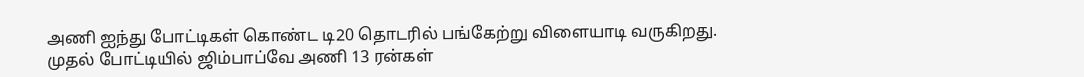அணி ஐந்து போட்டிகள் கொண்ட டி20 தொடரில் பங்கேற்று விளையாடி வருகிறது.
முதல் போட்டியில் ஜிம்பாப்வே அணி 13 ரன்கள்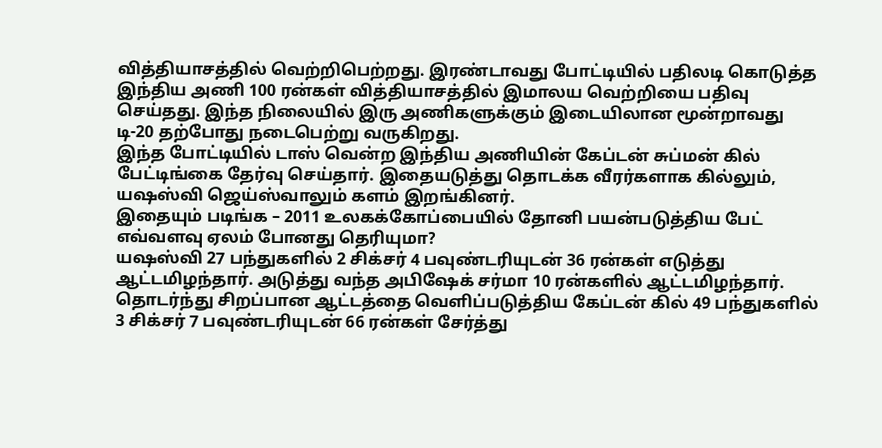வித்தியாசத்தில் வெற்றிபெற்றது. இரண்டாவது போட்டியில் பதிலடி கொடுத்த இந்திய அணி 100 ரன்கள் வித்தியாசத்தில் இமாலய வெற்றியை பதிவு செய்தது. இந்த நிலையில் இரு அணிகளுக்கும் இடையிலான மூன்றாவது டி-20 தற்போது நடைபெற்று வருகிறது.
இந்த போட்டியில் டாஸ் வென்ற இந்திய அணியின் கேப்டன் சுப்மன் கில் பேட்டிங்கை தேர்வு செய்தார். இதையடுத்து தொடக்க வீரர்களாக கில்லும், யஷஸ்வி ஜெய்ஸ்வாலும் களம் இறங்கினர்.
இதையும் படிங்க – 2011 உலகக்கோப்பையில் தோனி பயன்படுத்திய பேட் எவ்வளவு ஏலம் போனது தெரியுமா?
யஷஸ்வி 27 பந்துகளில் 2 சிக்சர் 4 பவுண்டரியுடன் 36 ரன்கள் எடுத்து ஆட்டமிழந்தார். அடுத்து வந்த அபிஷேக் சர்மா 10 ரன்களில் ஆட்டமிழந்தார். தொடர்ந்து சிறப்பான ஆட்டத்தை வெளிப்படுத்திய கேப்டன் கில் 49 பந்துகளில் 3 சிக்சர் 7 பவுண்டரியுடன் 66 ரன்கள் சேர்த்து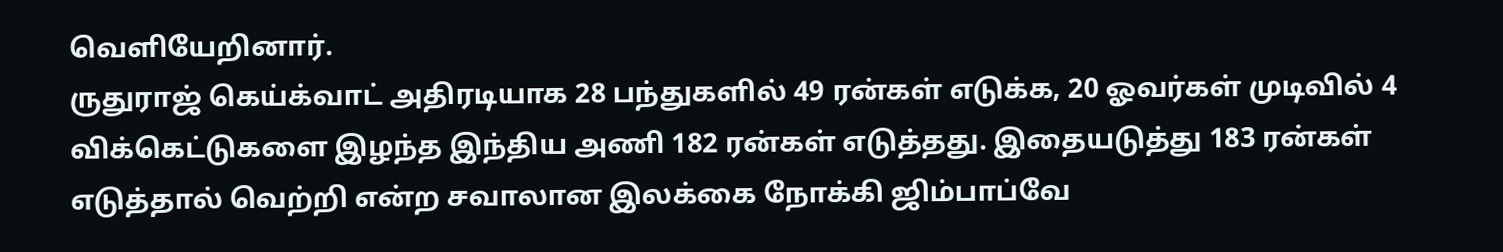வெளியேறினார்.
ருதுராஜ் கெய்க்வாட் அதிரடியாக 28 பந்துகளில் 49 ரன்கள் எடுக்க, 20 ஓவர்கள் முடிவில் 4 விக்கெட்டுகளை இழந்த இந்திய அணி 182 ரன்கள் எடுத்தது. இதையடுத்து 183 ரன்கள் எடுத்தால் வெற்றி என்ற சவாலான இலக்கை நோக்கி ஜிம்பாப்வே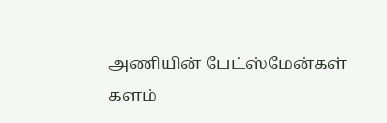அணியின் பேட்ஸ்மேன்கள் களம்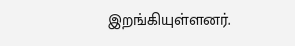இறங்கியுள்ளனர்.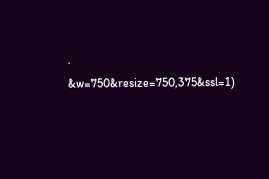.
&w=750&resize=750,375&ssl=1)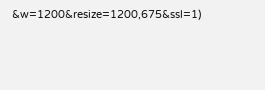&w=1200&resize=1200,675&ssl=1)